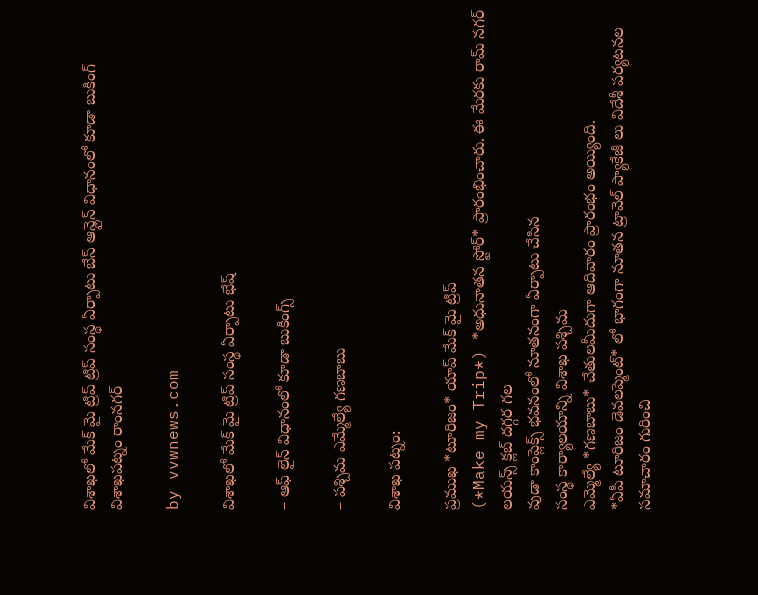విశాఖలో మేక్ మై ట్రిప్ ట్రిప్ సంస్థ ఏర్పాటు బేస్ ఆన్లైన్ విధానంలో కూడా బుకింగ్ విశాఖపట్నం రాంనగర్

by vvwnews.com

విశాఖలో మేక్ మై ట్రిప్ సంస్థ ఏర్పాటు భేష్

– ఆఫ్ లైన్ విధానంలో కూడా బుకింగ్స్

– పశ్చిమ ఎమ్మేల్యే గణబాబు

విశాఖ పట్నం:

ప్రముఖ *టూరిజం* యాప్ మేక్ మై ట్రిప్
(*Make my Trip*) *అధునాతన స్టోర్* ప్రారంభించారు. ఈ మేరకు రామ్ నగర్ లయన్స్ క్లబ్ దగ్గర గల
వుడా కాంప్లెక్స్ భవనంలో నూతనంగా ఏర్పాటు చేసిన
సంస్థ కార్యాలయాన్ని విశాఖ పశ్చిమ
ఎమ్మెల్యే *గణబాబు* చేతులమీదుగా ఆదివారం ప్రారంభం అయ్యింది.
*ఏపీ టూరిజం డెవలప్మెంట్* లో భాగంగా నూతన ట్రావెల్ ప్యాకేజీ లు విదేశీ పర్యటనల సమాచారం గురించి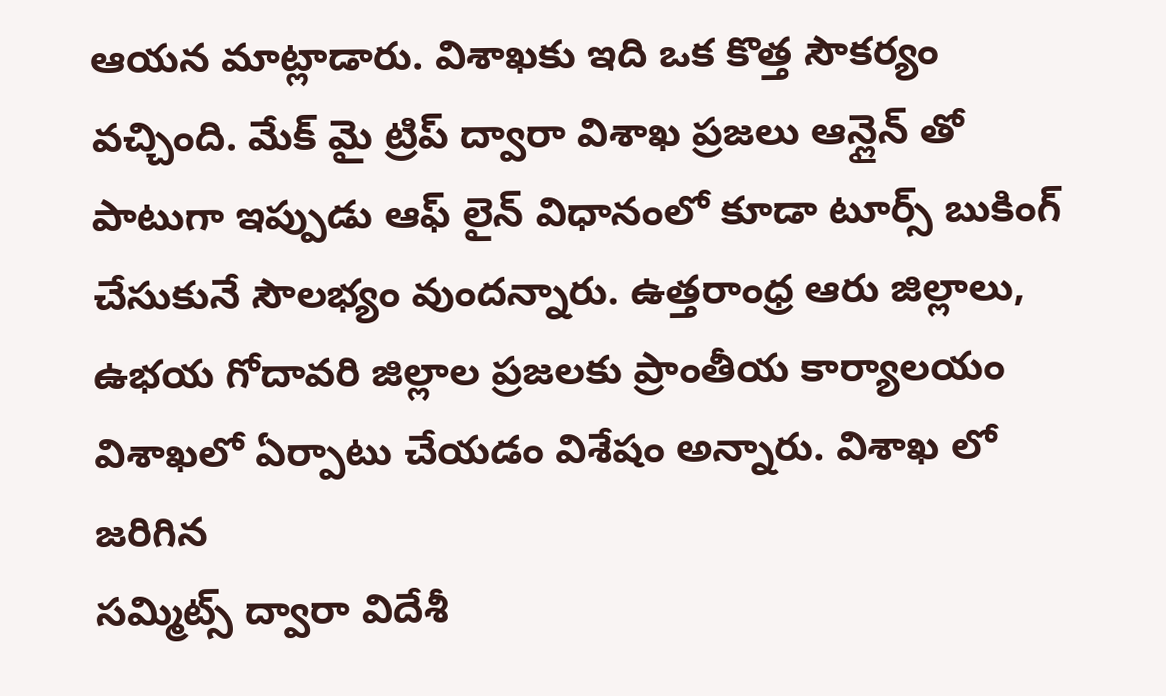ఆయన మాట్లాడారు. విశాఖకు ఇది ఒక కొత్త సౌకర్యం వచ్చింది. మేక్ మై ట్రిప్ ద్వారా విశాఖ ప్రజలు ఆన్లైన్ తో పాటుగా ఇప్పుడు ఆఫ్ లైన్ విధానంలో కూడా టూర్స్ బుకింగ్ చేసుకునే సౌలభ్యం వుందన్నారు. ఉత్తరాంధ్ర ఆరు జిల్లాలు, ఉభయ గోదావరి జిల్లాల ప్రజలకు ప్రాంతీయ కార్యాలయం విశాఖలో ఏర్పాటు చేయడం విశేషం అన్నారు. విశాఖ లో జరిగిన
సమ్మిట్స్ ద్వారా విదేశీ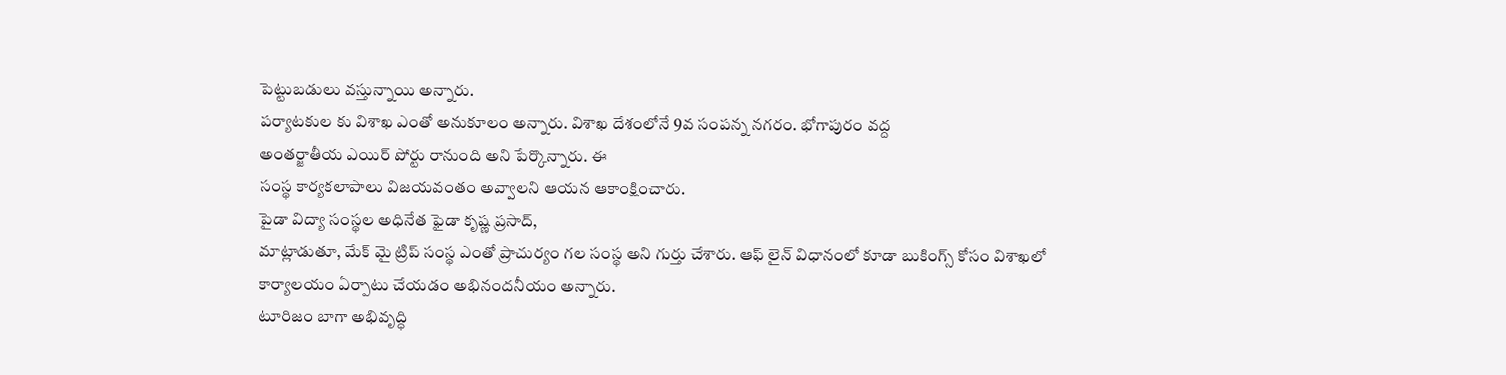పెట్టుబడులు వస్తున్నాయి అన్నారు.
పర్యాటకుల కు విశాఖ ఎంతో అనుకూలం అన్నారు. విశాఖ దేశంలోనే 9వ సంపన్న నగరం. భోగాపురం వద్ద
అంతర్జాతీయ ఎయిర్ పోర్టు రానుంది అని పేర్కొన్నారు. ఈ
సంస్థ కార్యకలాపాలు విజయవంతం అవ్వాలని ఆయన ఆకాంక్షించారు.
పైడా విద్యా సంస్థల అధినేత ఫైడా కృష్ణ ప్రసాద్,
మాట్లాడుతూ, మేక్ మై ట్రిప్ సంస్థ ఎంతో ప్రాచుర్యం గల సంస్థ అని గుర్తు చేశారు. ఆఫ్ లైన్ విధానంలో కూడా బుకింగ్స్ కోసం విశాఖలో కార్యాలయం ఏర్పాటు చేయడం అభినందనీయం అన్నారు.
టూరిజం బాగా అభివృద్ధి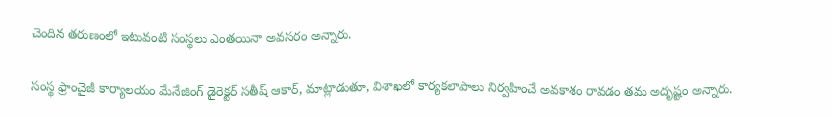చెందిన తరుణంలో ఇటువంటి సంస్థలు ఎంతయినా అవసరం అన్నారు.

సంస్థ ఫ్రాంచైజీ కార్యాలయం మేనేజింగ్ డైరెక్టర్ సతీష్ ఆకార్, మాట్లాడుతూ, విశాఖలో కార్యకలాపాలు నిర్వహించే అవకాశం రావడం తమ అదృష్టం అన్నారు.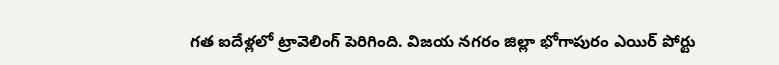గత ఐదేళ్లలో ట్రావెలింగ్ పెరిగింది. విజయ నగరం జిల్లా భోగాపురం ఎయిర్ పోర్టు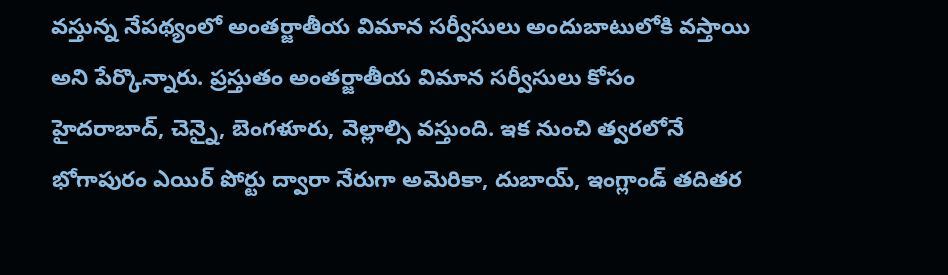వస్తున్న నేపథ్యంలో అంతర్జాతీయ విమాన సర్వీసులు అందుబాటులోకి వస్తాయి అని పేర్కొన్నారు. ప్రస్తుతం అంతర్జాతీయ విమాన సర్వీసులు కోసం
హైదరాబాద్, చెన్నై, బెంగళూరు, వెల్లాల్సి వస్తుంది. ఇక నుంచి త్వరలోనే భోగాపురం ఎయిర్ పోర్టు ద్వారా నేరుగా అమెరికా, దుబాయ్, ఇంగ్లాండ్ తదితర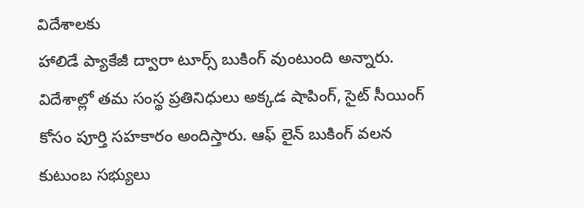విదేశాలకు
హాలిడే ప్యాకేజీ ద్వారా టూర్స్ బుకింగ్ వుంటుంది అన్నారు.
విదేశాల్లో తమ సంస్థ ప్రతినిధులు అక్కడ షాపింగ్, సైట్ సీయింగ్ కోసం పూర్తి సహకారం అందిస్తారు. ఆఫ్ లైన్ బుకింగ్ వలన కుటుంబ సభ్యులు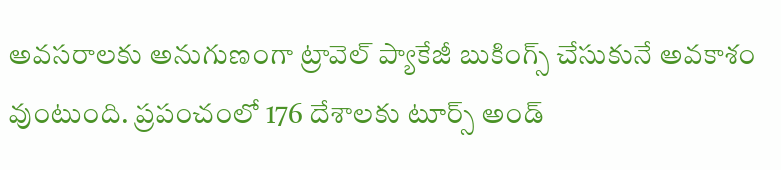అవసరాలకు అనుగుణంగా ట్రావెల్ ప్యాకేజీ బుకింగ్స్ చేసుకునే అవకాశం వుంటుంది. ప్రపంచంలో 176 దేశాలకు టూర్స్ అండ్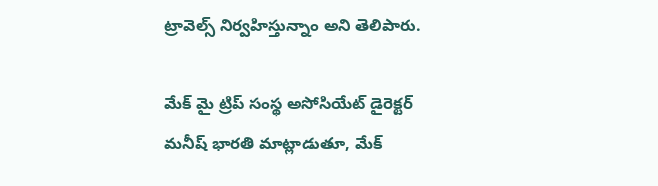ట్రావెల్స్ నిర్వహిస్తున్నాం అని తెలిపారు.

మేక్ మై ట్రిప్ సంస్థ అసోసియేట్ డైరెక్టర్ మనీష్ భారతి మాట్లాడుతూ, మేక్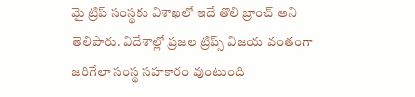మై ట్రిప్ సంస్థకు విశాఖలో ఇదే తొలి బ్రాంచ్ అని తెలిపారు. విదేశాల్లో ప్రజల ట్రిప్స్ విజయ వంతంగా జరిగేలా సంస్థ సహకారం వుంటుంది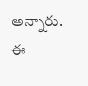అన్నారు.
ఈ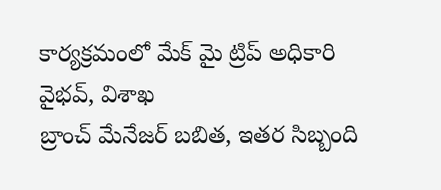కార్యక్రమంలో మేక్ మై ట్రిప్ అధికారి
వైభవ్, విశాఖ
బ్రాంచ్ మేనేజర్ బబిత, ఇతర సిబ్బంది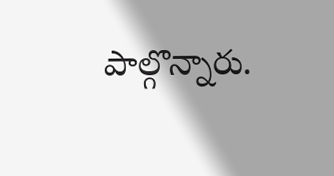పాల్గొన్నారు.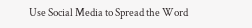Use Social Media to Spread the Word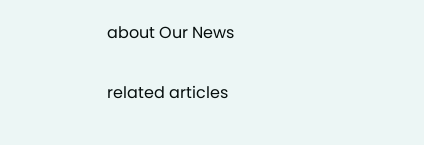about Our News

related articles